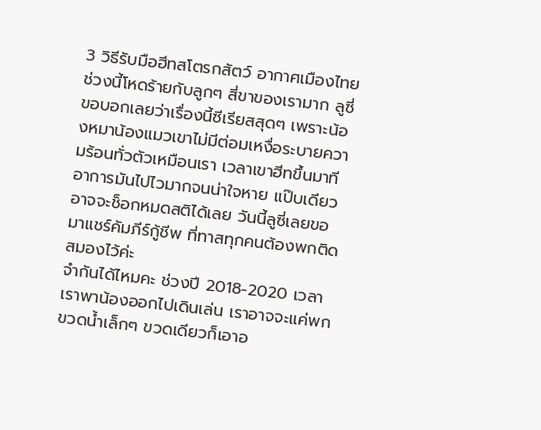3 วิธีรับมือฮีทสโตรกสัตว์ อากาศเมืองไทยช่วงนี้โหดร้ายกับลูกๆ สี่ขาของเรามาก ลูซี่ขอบอกเลยว่าเรื่องนี้ซีเรียสสุดๆ เพราะน้องหมาน้องแมวเขาไม่มีต่อมเหงื่อระบายความร้อนทั่วตัวเหมือนเรา เวลาเขาฮีทขึ้นมาที อาการมันไปไวมากจนน่าใจหาย แป๊บเดียวอาจจะช็อกหมดสติได้เลย วันนี้ลูซี่เลยขอมาแชร์คัมภีร์กู้ชีพ ที่ทาสทุกคนต้องพกติดสมองไว้ค่ะ
จำกันได้ไหมคะ ช่วงปี 2018-2020 เวลาเราพาน้องออกไปเดินเล่น เราอาจจะแค่พกขวดน้ำเล็กๆ ขวดเดียวก็เอาอ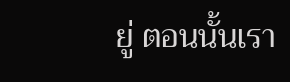ยู่ ตอนนั้นเรา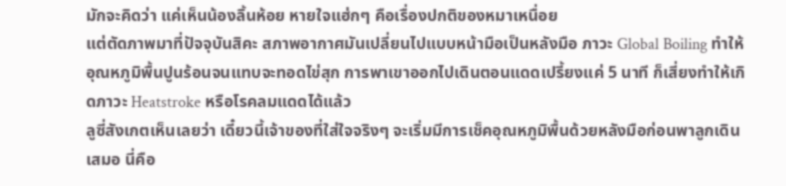มักจะคิดว่า แค่เห็นน้องลิ้นห้อย หายใจแฮ่กๆ คือเรื่องปกติของหมาเหนื่อย
แต่ตัดภาพมาที่ปัจจุบันสิคะ สภาพอากาศมันเปลี่ยนไปแบบหน้ามือเป็นหลังมือ ภาวะ Global Boiling ทำให้อุณหภูมิพื้นปูนร้อนจนแทบจะทอดไข่สุก การพาเขาออกไปเดินตอนแดดเปรี้ยงแค่ 5 นาที ก็เสี่ยงทำให้เกิดภาวะ Heatstroke หรือโรคลมแดดได้แล้ว
ลูซี่สังเกตเห็นเลยว่า เดี๋ยวนี้เจ้าของที่ใส่ใจจริงๆ จะเริ่มมีการเช็คอุณหภูมิพื้นด้วยหลังมือก่อนพาลูกเดินเสมอ นี่คือ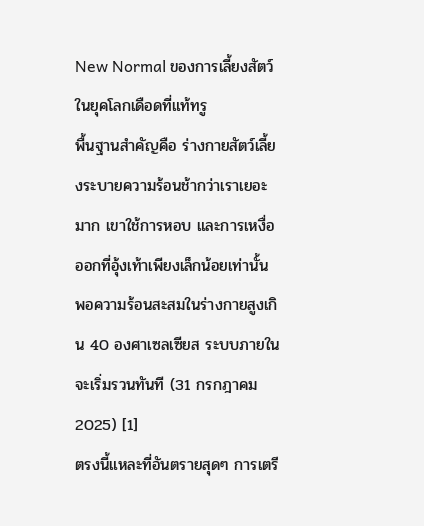New Normal ของการเลี้ยงสัตว์ในยุคโลกเดือดที่แท้ทรู
พื้นฐานสำคัญคือ ร่างกายสัตว์เลี้ยงระบายความร้อนช้ากว่าเราเยอะมาก เขาใช้การหอบ และการเหงื่อออกที่อุ้งเท้าเพียงเล็กน้อยเท่านั้น พอความร้อนสะสมในร่างกายสูงเกิน 40 องศาเซลเซียส ระบบภายในจะเริ่มรวนทันที (31 กรกฎาคม 2025) [1]
ตรงนี้แหละที่อันตรายสุดๆ การเตรี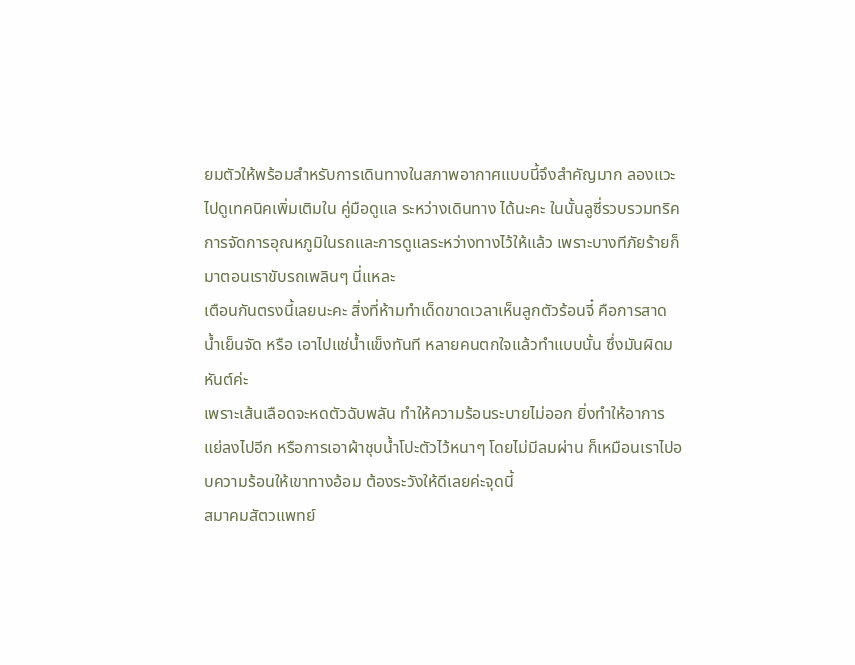ยมตัวให้พร้อมสำหรับการเดินทางในสภาพอากาศแบบนี้จึงสำคัญมาก ลองแวะไปดูเทคนิคเพิ่มเติมใน คู่มือดูแล ระหว่างเดินทาง ได้นะคะ ในนั้นลูซี่รวบรวมทริคการจัดการอุณหภูมิในรถและการดูแลระหว่างทางไว้ให้แล้ว เพราะบางทีภัยร้ายก็มาตอนเราขับรถเพลินๆ นี่แหละ
เตือนกันตรงนี้เลยนะคะ สิ่งที่ห้ามทำเด็ดขาดเวลาเห็นลูกตัวร้อนจี๋ คือการสาดน้ำเย็นจัด หรือ เอาไปแช่น้ำแข็งทันที หลายคนตกใจแล้วทำแบบนั้น ซึ่งมันผิดมหันต์ค่ะ
เพราะเส้นเลือดจะหดตัวฉับพลัน ทำให้ความร้อนระบายไม่ออก ยิ่งทำให้อาการแย่ลงไปอีก หรือการเอาผ้าชุบน้ำโปะตัวไว้หนาๆ โดยไม่มีลมผ่าน ก็เหมือนเราไปอบความร้อนให้เขาทางอ้อม ต้องระวังให้ดีเลยค่ะจุดนี้
สมาคมสัตวแพทย์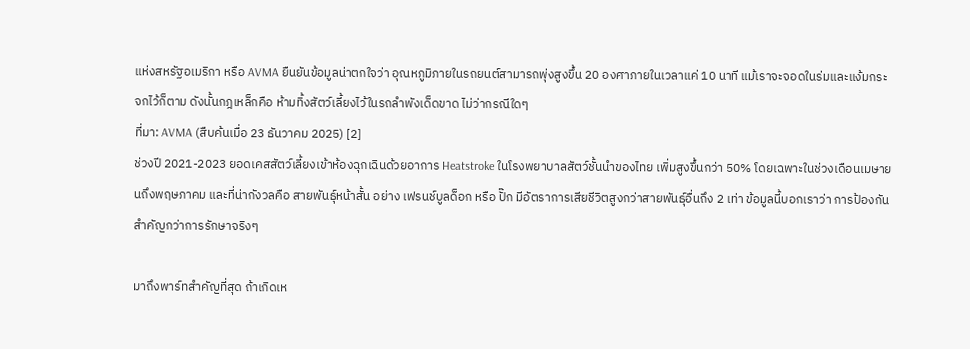แห่งสหรัฐอเมริกา หรือ AVMA ยืนยันข้อมูลน่าตกใจว่า อุณหภูมิภายในรถยนต์สามารถพุ่งสูงขึ้น 20 องศาภายในเวลาแค่ 10 นาที แม้เราจะจอดในร่มและแง้มกระจกไว้ก็ตาม ดังนั้นกฎเหล็กคือ ห้ามทิ้งสัตว์เลี้ยงไว้ในรถลำพังเด็ดขาด ไม่ว่ากรณีใดๆ
ที่มา: AVMA (สืบค้นเมื่อ 23 ธันวาคม 2025) [2]
ช่วงปี 2021-2023 ยอดเคสสัตว์เลี้ยงเข้าห้องฉุกเฉินด้วยอาการ Heatstroke ในโรงพยาบาลสัตว์ชั้นนำของไทย เพิ่มสูงขึ้นกว่า 50% โดยเฉพาะในช่วงเดือนเมษายนถึงพฤษภาคม และที่น่ากังวลคือ สายพันธุ์หน้าสั้น อย่าง เฟรนช์บูลด็อก หรือ ปั๊ก มีอัตราการเสียชีวิตสูงกว่าสายพันธุ์อื่นถึง 2 เท่า ข้อมูลนี้บอกเราว่า การป้องกันสำคัญกว่าการรักษาจริงๆ

มาถึงพาร์ทสำคัญที่สุด ถ้าเกิดเห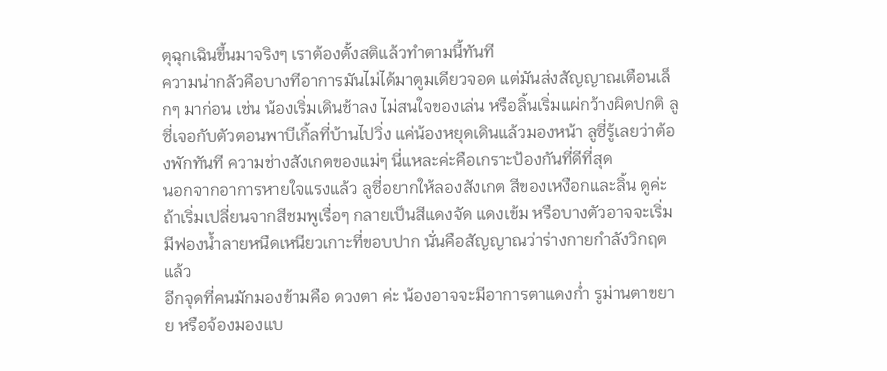ตุฉุกเฉินขึ้นมาจริงๆ เราต้องตั้งสติแล้วทำตามนี้ทันที
ความน่ากลัวคือบางทีอาการมันไม่ได้มาตูมเดียวจอด แต่มันส่งสัญญาณเตือนเล็กๆ มาก่อน เช่น น้องเริ่มเดินช้าลง ไม่สนใจของเล่น หรือลิ้นเริ่มแผ่กว้างผิดปกติ ลูซี่เจอกับตัวตอนพาบีเกิ้ลที่บ้านไปวิ่ง แค่น้องหยุดเดินแล้วมองหน้า ลูซี่รู้เลยว่าต้องพักทันที ความช่างสังเกตของแม่ๆ นี่แหละค่ะคือเกราะป้องกันที่ดีที่สุด
นอกจากอาการหายใจแรงแล้ว ลูซี่อยากให้ลองสังเกต สีของเหงือกและลิ้น ดูค่ะ ถ้าเริ่มเปลี่ยนจากสีชมพูเรื่อๆ กลายเป็นสีแดงจัด แดงเข้ม หรือบางตัวอาจจะเริ่มมีฟองน้ำลายหนืดเหนียวเกาะที่ขอบปาก นั่นคือสัญญาณว่าร่างกายกำลังวิกฤตแล้ว
อีกจุดที่คนมักมองข้ามคือ ดวงตา ค่ะ น้องอาจจะมีอาการตาแดงก่ำ รูม่านตาขยาย หรือจ้องมองแบ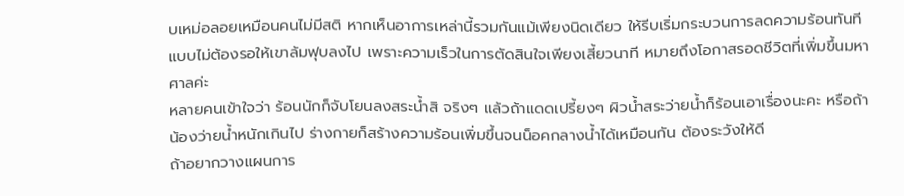บเหม่อลอยเหมือนคนไม่มีสติ หากเห็นอาการเหล่านี้รวมกันแม้เพียงนิดเดียว ให้รีบเริ่มกระบวนการลดความร้อนทันทีแบบไม่ต้องรอให้เขาล้มฟุบลงไป เพราะความเร็วในการตัดสินใจเพียงเสี้ยวนาที หมายถึงโอกาสรอดชีวิตที่เพิ่มขึ้นมหาศาลค่ะ
หลายคนเข้าใจว่า ร้อนนักก็จับโยนลงสระน้ำสิ จริงๆ แล้วถ้าแดดเปรี้ยงๆ ผิวน้ำสระว่ายน้ำก็ร้อนเอาเรื่องนะคะ หรือถ้าน้องว่ายน้ำหนักเกินไป ร่างกายก็สร้างความร้อนเพิ่มขึ้นจนน็อคกลางน้ำได้เหมือนกัน ต้องระวังให้ดี
ถ้าอยากวางแผนการ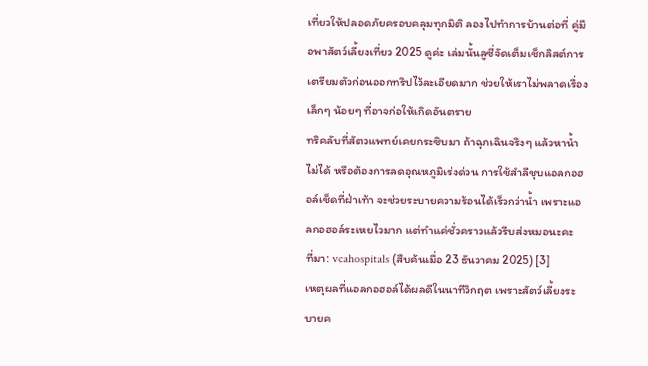เที่ยวให้ปลอดภัยครอบคลุมทุกมิติ ลองไปทำการบ้านต่อที่ คู่มือพาสัตว์เลี้ยงเที่ยว 2025 ดูค่ะ เล่มนั้นลูซี่จัดเต็มเช็กลิสต์การเตรียมตัวก่อนออกทริปไว้ละเอียดมาก ช่วยให้เราไม่พลาดเรื่องเล็กๆ น้อยๆ ที่อาจก่อให้เกิดอันตราย
ทริคลับที่สัตวแพทย์เคยกระซิบมา ถ้าฉุกเฉินจริงๆ แล้วหาน้ำไม่ได้ หรือต้องการลดอุณหภูมิเร่งด่วน การใช้สำลีชุบแอลกอฮอล์เช็ดที่ฝ่าเท้า จะช่วยระบายความร้อนได้เร็วกว่าน้ำ เพราะแอลกอฮอล์ระเหยไวมาก แต่ทำแค่ชั่วคราวแล้วรีบส่งหมอนะคะ
ที่มา: vcahospitals (สืบค้นเมื่อ 23 ธันวาคม 2025) [3]
เหตุผลที่แอลกอฮอล์ได้ผลดีในนาทีวิกฤต เพราะสัตว์เลี้ยงระบายค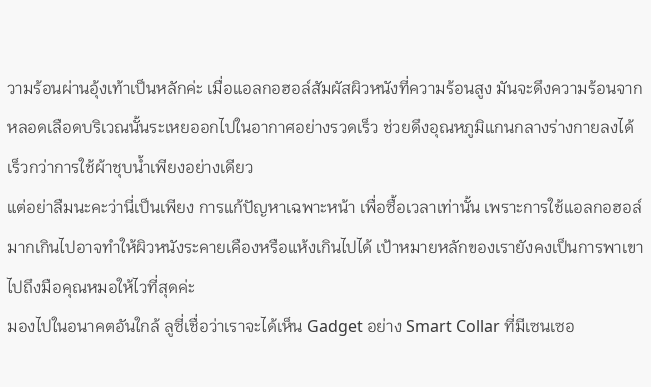วามร้อนผ่านอุ้งเท้าเป็นหลักค่ะ เมื่อแอลกอฮอล์สัมผัสผิวหนังที่ความร้อนสูง มันจะดึงความร้อนจากหลอดเลือดบริเวณนั้นระเหยออกไปในอากาศอย่างรวดเร็ว ช่วยดึงอุณหภูมิแกนกลางร่างกายลงได้เร็วกว่าการใช้ผ้าชุบน้ำเพียงอย่างเดียว
แต่อย่าลืมนะคะว่านี่เป็นเพียง การแก้ปัญหาเฉพาะหน้า เพื่อซื้อเวลาเท่านั้น เพราะการใช้แอลกอฮอล์มากเกินไปอาจทำให้ผิวหนังระคายเคืองหรือแห้งเกินไปได้ เป้าหมายหลักของเรายังคงเป็นการพาเขาไปถึงมือคุณหมอให้ไวที่สุดค่ะ
มองไปในอนาคตอันใกล้ ลูซี่เชื่อว่าเราจะได้เห็น Gadget อย่าง Smart Collar ที่มีเซนเซอ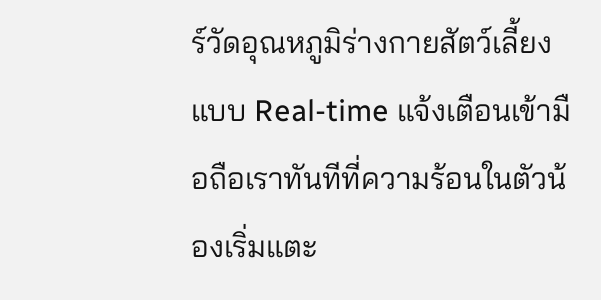ร์วัดอุณหภูมิร่างกายสัตว์เลี้ยงแบบ Real-time แจ้งเตือนเข้ามือถือเราทันทีที่ความร้อนในตัวน้องเริ่มแตะ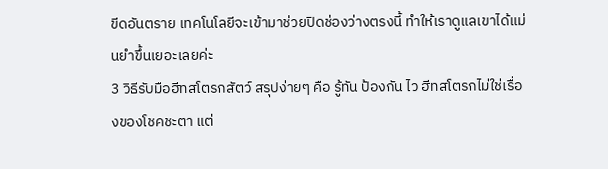ขีดอันตราย เทคโนโลยีจะเข้ามาช่วยปิดช่องว่างตรงนี้ ทำให้เราดูแลเขาได้แม่นยำขึ้นเยอะเลยค่ะ
3 วิธีรับมือฮีทสโตรกสัตว์ สรุปง่ายๆ คือ รู้ทัน ป้องกัน ไว ฮีทสโตรกไม่ใช่เรื่องของโชคชะตา แต่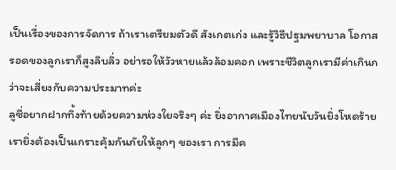เป็นเรื่องของการจัดการ ถ้าเราเตรียมตัวดี สังเกตเก่ง และรู้วิธีปฐมพยาบาล โอกาสรอดของลูกเราก็สูงลิบลิ่ว อย่ารอให้วัวหายแล้วล้อมคอก เพราะชีวิตลูกเรามีค่าเกินกว่าจะเสี่ยงกับความประมาทค่ะ
ลูซี่อยากฝากทิ้งท้ายด้วยความห่วงใยจริงๆ ค่ะ ยิ่งอากาศเมืองไทยนับวันยิ่งโหดร้าย เรายิ่งต้องเป็นเกราะคุ้มกันภัยให้ลูกๆ ของเรา การมีค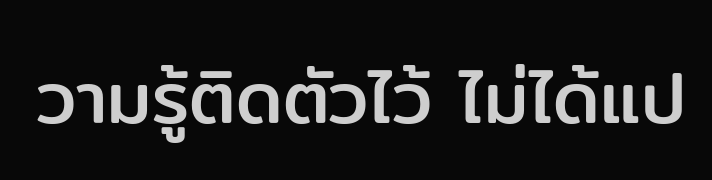วามรู้ติดตัวไว้ ไม่ได้แป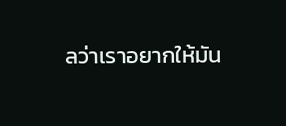ลว่าเราอยากให้มัน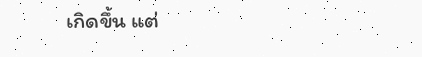เกิดขึ้น แต่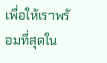เพื่อให้เราพร้อมที่สุดใน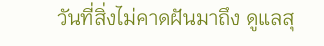วันที่สิ่งไม่คาดฝันมาถึง ดูแลสุ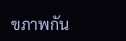ขภาพกัน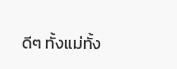ดีๆ ทั้งแม่ทั้ง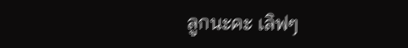ลูกนะคะ เลิฟๆ